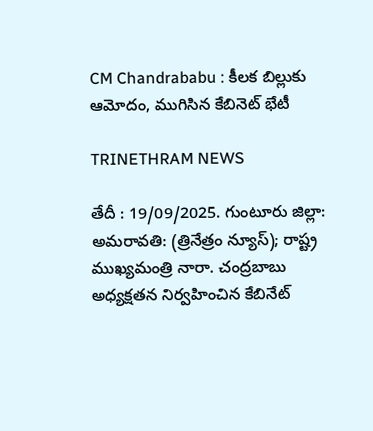CM Chandrababu : కీలక బిల్లుకు ఆమోదం, ముగిసిన కేబినెట్ భేటీ

TRINETHRAM NEWS

తేదీ : 19/09/2025. గుంటూరు జిల్లా: అమరావతి: (త్రినేత్రం న్యూస్); రాష్ట్ర ముఖ్యమంత్రి నారా. చంద్రబాబు అధ్యక్షతన నిర్వహించిన కేబినేట్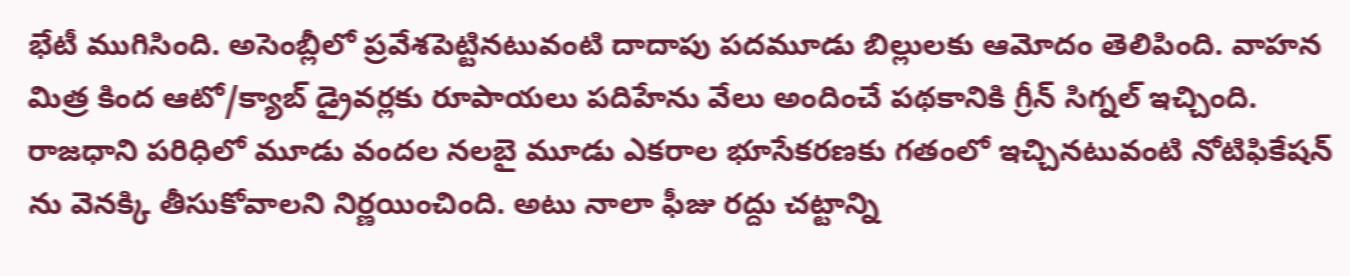భేటీ ముగిసింది. అసెంబ్లీలో ప్రవేశపెట్టినటువంటి దాదాపు పదమూడు బిల్లులకు ఆమోదం తెలిపింది. వాహన మిత్ర కింద ఆటో/క్యాబ్ డ్రైవర్లకు రూపాయలు పదిహేను వేలు అందించే పథకానికి గ్రీన్ సిగ్నల్ ఇచ్చింది. రాజధాని పరిధిలో మూడు వందల నలబై మూడు ఎకరాల భూసేకరణకు గతంలో ఇచ్చినటువంటి నోటిఫికేషన్ ను వెనక్కి తీసుకోవాలని నిర్ణయించింది. అటు నాలా ఫీజు రద్దు చట్టాన్ని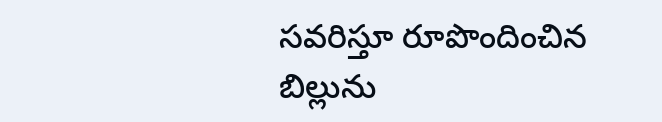సవరిస్తూ రూపొందించిన బిల్లును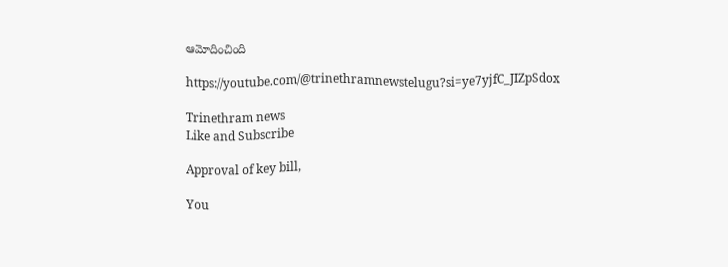ఆమోదించింది

https://youtube.com/@trinethramnewstelugu?si=ye7yjfC_JIZpSdox

Trinethram news
Like and Subscribe

Approval of key bill,

You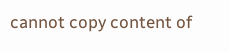cannot copy content of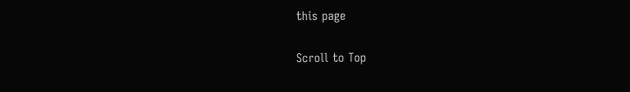this page

Scroll to Top